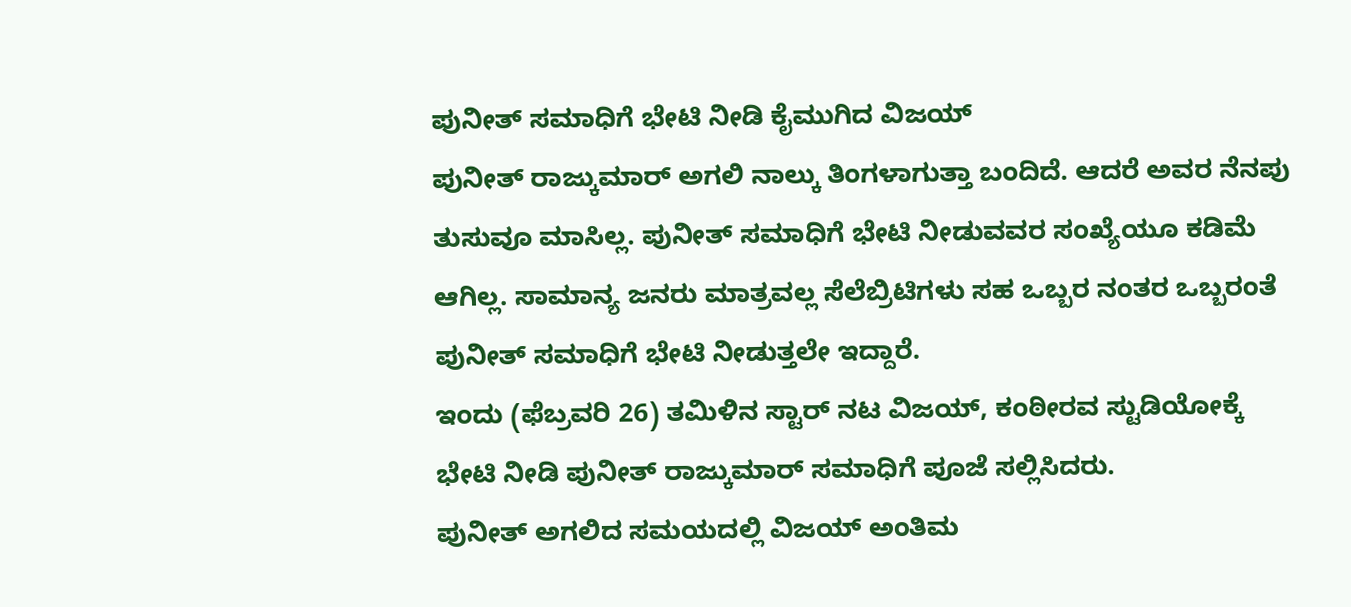ಪುನೀತ್ ಸಮಾಧಿಗೆ ಭೇಟಿ ನೀಡಿ ಕೈಮುಗಿದ ವಿಜಯ್
ಪುನೀತ್ ರಾಜ್ಕುಮಾರ್ ಅಗಲಿ ನಾಲ್ಕು ತಿಂಗಳಾಗುತ್ತಾ ಬಂದಿದೆ. ಆದರೆ ಅವರ ನೆನಪು ತುಸುವೂ ಮಾಸಿಲ್ಲ. ಪುನೀತ್ ಸಮಾಧಿಗೆ ಭೇಟಿ ನೀಡುವವರ ಸಂಖ್ಯೆಯೂ ಕಡಿಮೆ ಆಗಿಲ್ಲ. ಸಾಮಾನ್ಯ ಜನರು ಮಾತ್ರವಲ್ಲ ಸೆಲೆಬ್ರಿಟಿಗಳು ಸಹ ಒಬ್ಬರ ನಂತರ ಒಬ್ಬರಂತೆ ಪುನೀತ್ ಸಮಾಧಿಗೆ ಭೇಟಿ ನೀಡುತ್ತಲೇ ಇದ್ದಾರೆ.
ಇಂದು (ಫೆಬ್ರವರಿ 26) ತಮಿಳಿನ ಸ್ಟಾರ್ ನಟ ವಿಜಯ್, ಕಂಠೀರವ ಸ್ಟುಡಿಯೋಕ್ಕೆ ಭೇಟಿ ನೀಡಿ ಪುನೀತ್ ರಾಜ್ಕುಮಾರ್ ಸಮಾಧಿಗೆ ಪೂಜೆ ಸಲ್ಲಿಸಿದರು.
ಪುನೀತ್ ಅಗಲಿದ ಸಮಯದಲ್ಲಿ ವಿಜಯ್ ಅಂತಿಮ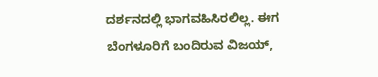ದರ್ಶನದಲ್ಲಿ ಭಾಗವಹಿಸಿರಲಿಲ್ಲ. ಈಗ ಬೆಂಗಳೂರಿಗೆ ಬಂದಿರುವ ವಿಜಯ್,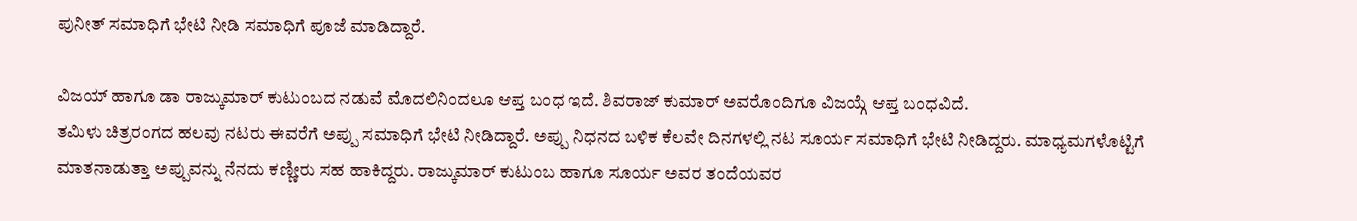ಪುನೀತ್ ಸಮಾಧಿಗೆ ಭೇಟಿ ನೀಡಿ ಸಮಾಧಿಗೆ ಪೂಜೆ ಮಾಡಿದ್ದಾರೆ.

ವಿಜಯ್ ಹಾಗೂ ಡಾ ರಾಜ್ಕುಮಾರ್ ಕುಟುಂಬದ ನಡುವೆ ಮೊದಲಿನಿಂದಲೂ ಆಪ್ತ ಬಂಧ ಇದೆ. ಶಿವರಾಜ್ ಕುಮಾರ್ ಅವರೊಂದಿಗೂ ವಿಜಯ್ಗೆ ಆಪ್ತ ಬಂಧವಿದೆ.
ತಮಿಳು ಚಿತ್ರರಂಗದ ಹಲವು ನಟರು ಈವರೆಗೆ ಅಪ್ಪು ಸಮಾಧಿಗೆ ಭೇಟಿ ನೀಡಿದ್ದಾರೆ. ಅಪ್ಪು ನಿಧನದ ಬಳಿಕ ಕೆಲವೇ ದಿನಗಳಲ್ಲಿ ನಟ ಸೂರ್ಯ ಸಮಾಧಿಗೆ ಭೇಟಿ ನೀಡಿದ್ದರು. ಮಾಧ್ಯಮಗಳೊಟ್ಟಿಗೆ ಮಾತನಾಡುತ್ತಾ ಅಪ್ಪುವನ್ನು ನೆನದು ಕಣ್ಣೀರು ಸಹ ಹಾಕಿದ್ದರು. ರಾಜ್ಕುಮಾರ್ ಕುಟುಂಬ ಹಾಗೂ ಸೂರ್ಯ ಅವರ ತಂದೆಯವರ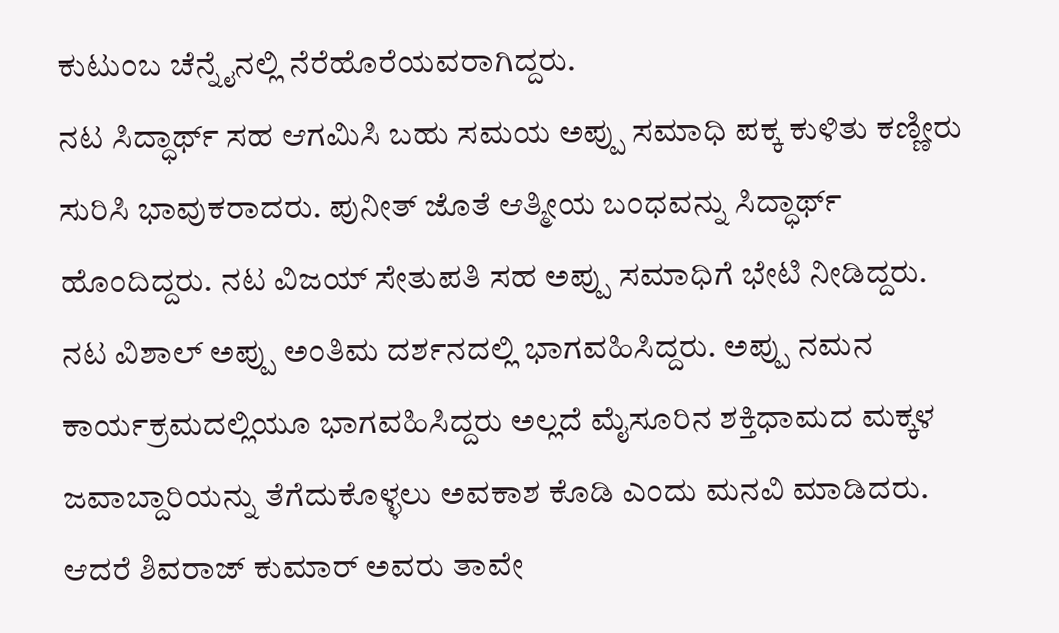ಕುಟುಂಬ ಚೆನ್ನೈನಲ್ಲಿ ನೆರೆಹೊರೆಯವರಾಗಿದ್ದರು.
ನಟ ಸಿದ್ಧಾರ್ಥ್ ಸಹ ಆಗಮಿಸಿ ಬಹು ಸಮಯ ಅಪ್ಪು ಸಮಾಧಿ ಪಕ್ಕ ಕುಳಿತು ಕಣ್ಣೀರು ಸುರಿಸಿ ಭಾವುಕರಾದರು. ಪುನೀತ್ ಜೊತೆ ಆತ್ಮೀಯ ಬಂಧವನ್ನು ಸಿದ್ಧಾರ್ಥ್ ಹೊಂದಿದ್ದರು. ನಟ ವಿಜಯ್ ಸೇತುಪತಿ ಸಹ ಅಪ್ಪು ಸಮಾಧಿಗೆ ಭೇಟಿ ನೀಡಿದ್ದರು.
ನಟ ವಿಶಾಲ್ ಅಪ್ಪು ಅಂತಿಮ ದರ್ಶನದಲ್ಲಿ ಭಾಗವಹಿಸಿದ್ದರು. ಅಪ್ಪು ನಮನ ಕಾರ್ಯಕ್ರಮದಲ್ಲಿಯೂ ಭಾಗವಹಿಸಿದ್ದರು ಅಲ್ಲದೆ ಮೈಸೂರಿನ ಶಕ್ತಿಧಾಮದ ಮಕ್ಕಳ ಜವಾಬ್ದಾರಿಯನ್ನು ತೆಗೆದುಕೊಳ್ಳಲು ಅವಕಾಶ ಕೊಡಿ ಎಂದು ಮನವಿ ಮಾಡಿದರು. ಆದರೆ ಶಿವರಾಜ್ ಕುಮಾರ್ ಅವರು ತಾವೇ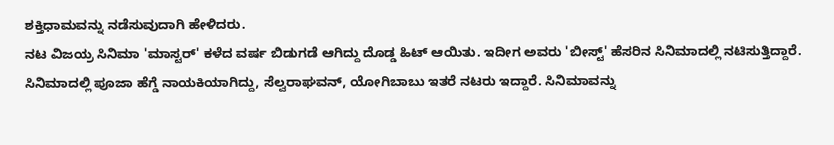ಶಕ್ತಿಧಾಮವನ್ನು ನಡೆಸುವುದಾಗಿ ಹೇಳಿದರು.
ನಟ ವಿಜಯ್ರ ಸಿನಿಮಾ 'ಮಾಸ್ಟರ್' ಕಳೆದ ವರ್ಷ ಬಿಡುಗಡೆ ಆಗಿದ್ದು ದೊಡ್ಡ ಹಿಟ್ ಆಯಿತು. ಇದೀಗ ಅವರು 'ಬೀಸ್ಟ್' ಹೆಸರಿನ ಸಿನಿಮಾದಲ್ಲಿ ನಟಿಸುತ್ತಿದ್ದಾರೆ. ಸಿನಿಮಾದಲ್ಲಿ ಪೂಜಾ ಹೆಗ್ಡೆ ನಾಯಕಿಯಾಗಿದ್ದು, ಸೆಲ್ವರಾಘವನ್, ಯೋಗಿಬಾಬು ಇತರೆ ನಟರು ಇದ್ದಾರೆ. ಸಿನಿಮಾವನ್ನು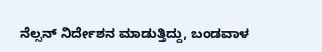ನೆಲ್ಸನ್ ನಿರ್ದೇಶನ ಮಾಡುತ್ತಿದ್ದು, ಬಂಡವಾಳ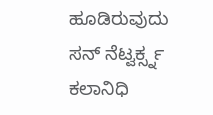ಹೂಡಿರುವುದು ಸನ್ ನೆಟ್ವರ್ಕ್ಸ್ನ ಕಲಾನಿಧಿ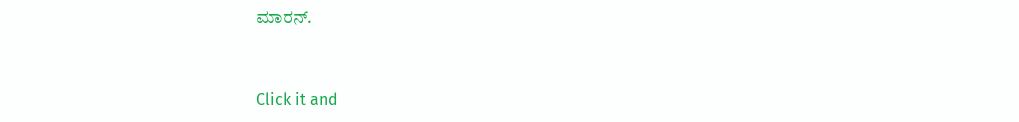ಮಾರನ್.


Click it and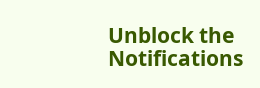Unblock the Notifications